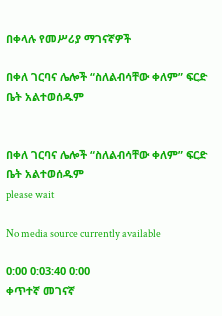በቀላሉ የመሥሪያ ማገናኛዎች

በቀለ ገርባና ሌሎች “ስለልብሳቸው ቀለም” ፍርድ ቤት አልተወሰዱም


በቀለ ገርባና ሌሎች “ስለልብሳቸው ቀለም” ፍርድ ቤት አልተወሰዱም
please wait

No media source currently available

0:00 0:03:40 0:00
ቀጥተኛ መገናኛ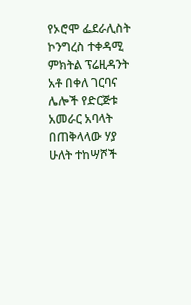የኦሮሞ ፌደራሊስት ኮንግረስ ተቀዳሚ ምክትል ፕሬዚዳንት አቶ በቀለ ገርባና ሌሎች የድርጅቱ አመራር አባላት በጠቅላላው ሃያ ሁለት ተከሣሾች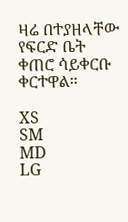ዛሬ በተያዘላቸው የፍርድ ቤት ቀጠሮ ሳይቀርቡ ቀርተዋል።

XS
SM
MD
LG